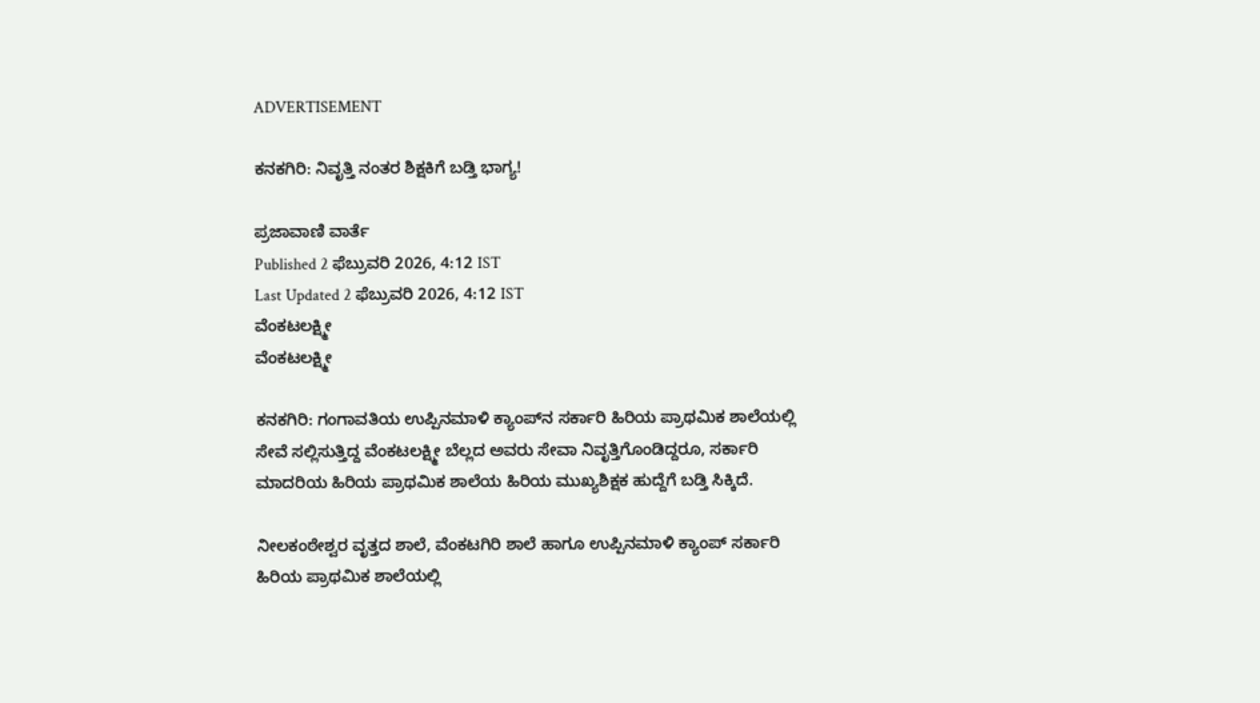ADVERTISEMENT

ಕನಕಗಿರಿ: ನಿವೃತ್ತಿ ನಂತರ ಶಿಕ್ಷಕಿಗೆ ಬಡ್ತಿ ಭಾಗ್ಯ!

ಪ್ರಜಾವಾಣಿ ವಾರ್ತೆ
Published 2 ಫೆಬ್ರುವರಿ 2026, 4:12 IST
Last Updated 2 ಫೆಬ್ರುವರಿ 2026, 4:12 IST
ವೆಂಕಟಲಕ್ಷ್ಮೀ
ವೆಂಕಟಲಕ್ಷ್ಮೀ

ಕನಕಗಿರಿ: ಗಂಗಾವತಿಯ ಉಪ್ಪಿನಮಾಳಿ ಕ್ಯಾಂಪ್‌ನ ಸರ್ಕಾರಿ ಹಿರಿಯ ಪ್ರಾಥಮಿಕ ಶಾಲೆಯಲ್ಲಿ ಸೇವೆ ಸಲ್ಲಿಸುತ್ತಿದ್ದ ವೆಂಕಟಲಕ್ಷ್ಮೀ ಬೆಲ್ಲದ ಅವರು ಸೇವಾ ನಿವೃತ್ತಿಗೊಂಡಿದ್ದರೂ, ಸರ್ಕಾರಿ ಮಾದರಿಯ ಹಿರಿಯ ಪ್ರಾಥಮಿಕ ಶಾಲೆಯ ಹಿರಿಯ ಮುಖ್ಯಶಿಕ್ಷಕ ಹುದ್ದೆಗೆ ಬಡ್ತಿ ಸಿಕ್ಕಿದೆ.

ನೀಲಕಂಠೇಶ್ವರ ವೃತ್ತದ ಶಾಲೆ, ವೆಂಕಟಗಿರಿ ಶಾಲೆ ಹಾಗೂ ಉಪ್ಪಿನಮಾಳಿ ಕ್ಯಾಂಪ್ ಸರ್ಕಾರಿ ಹಿರಿಯ ಪ್ರಾಥಮಿಕ ಶಾಲೆಯಲ್ಲಿ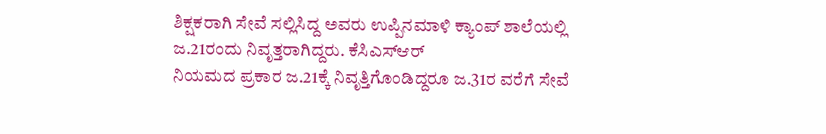ಶಿಕ್ಷಕರಾಗಿ ಸೇವೆ ಸಲ್ಲಿಸಿದ್ದ ಅವರು ಉಪ್ಪಿನಮಾಳಿ ಕ್ಯಾಂಪ್ ಶಾಲೆಯಲ್ಲಿ ಜ.21ರಂದು ನಿವೃತ್ತರಾಗಿದ್ದರು. ಕೆಸಿಎಸ್‌ಆರ್
ನಿಯಮದ ಪ್ರಕಾರ ಜ.21ಕ್ಕೆ ನಿವೃತ್ತಿಗೊಂಡಿದ್ದರೂ ಜ.31ರ ವರೆಗೆ ಸೇವೆ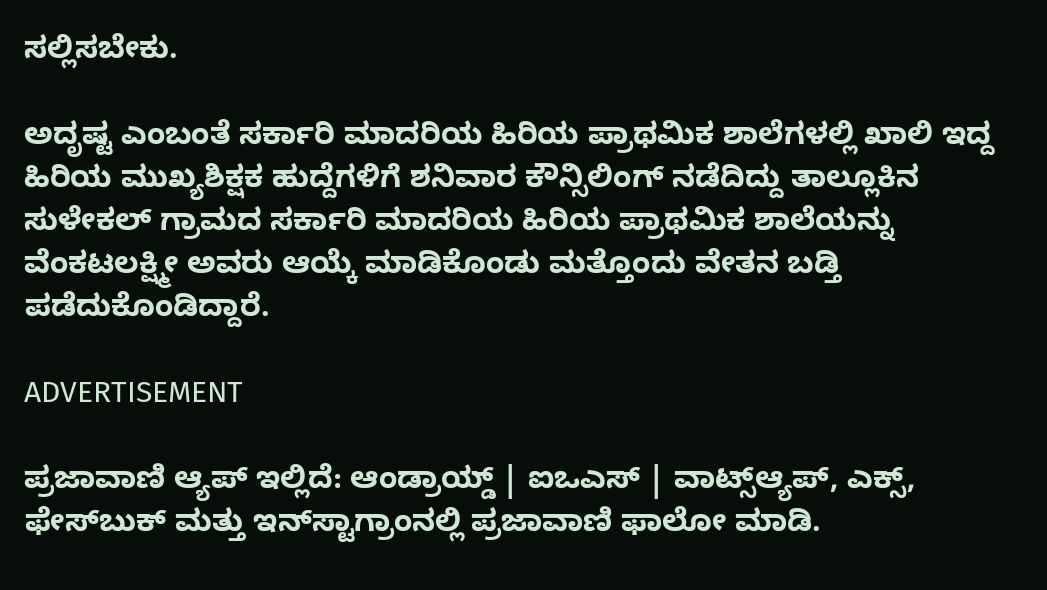ಸಲ್ಲಿಸಬೇಕು.

ಅದೃಷ್ಟ ಎಂಬಂತೆ ಸರ್ಕಾರಿ ಮಾದರಿಯ ಹಿರಿಯ ಪ್ರಾಥಮಿಕ ಶಾಲೆಗಳಲ್ಲಿ ಖಾಲಿ ಇದ್ದ ಹಿರಿಯ ಮುಖ್ಯಶಿಕ್ಷಕ ಹುದ್ದೆಗಳಿಗೆ ಶನಿವಾರ ಕೌನ್ಸಿಲಿಂಗ್ ನಡೆದಿದ್ದು ತಾಲ್ಲೂಕಿನ ಸುಳೇಕಲ್ ಗ್ರಾಮದ ಸರ್ಕಾರಿ ಮಾದರಿಯ ಹಿರಿಯ ಪ್ರಾಥಮಿಕ ಶಾಲೆಯನ್ನು ವೆಂಕಟಲಕ್ಷ್ಮೀ ಅವರು ಆಯ್ಕೆ ಮಾಡಿಕೊಂಡು ಮತ್ತೊಂದು ವೇತನ ಬಡ್ತಿ ಪಡೆದುಕೊಂಡಿದ್ದಾರೆ.

ADVERTISEMENT

ಪ್ರಜಾವಾಣಿ ಆ್ಯಪ್ ಇಲ್ಲಿದೆ: ಆಂಡ್ರಾಯ್ಡ್ | ಐಒಎಸ್ | ವಾಟ್ಸ್ಆ್ಯಪ್, ಎಕ್ಸ್, ಫೇಸ್‌ಬುಕ್ ಮತ್ತು ಇನ್‌ಸ್ಟಾಗ್ರಾಂನಲ್ಲಿ ಪ್ರಜಾವಾಣಿ ಫಾಲೋ ಮಾಡಿ.